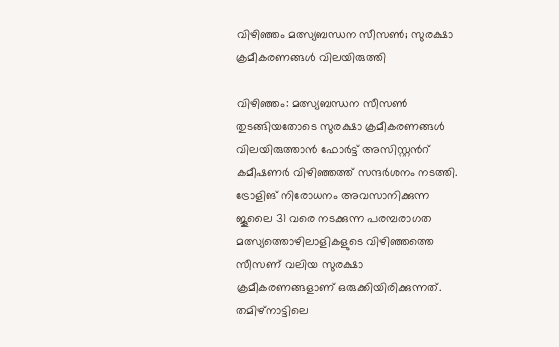വിഴിഞ്ഞം മത്സ്യബന്ധന സീസൺ; സുരക്ഷാ ക്രമീകരണങ്ങൾ വിലയിരുത്തി

വിഴിഞ്ഞം: മത്സ്യബന്ധന സീസൺ തുടങ്ങിയതോടെ സുരക്ഷാ ക്രമീകരണങ്ങൾ വിലയിരുത്താൻ ഫോർട്ട് അസിസ്റ്റൻറ് കമീഷണർ വിഴിഞ്ഞത്ത് സന്ദർശനം നടത്തി. ട്രോളിങ് നിരോധനം അവസാനിക്കുന്ന ജൂലൈ 31 വരെ നടക്കുന്ന പരമ്പരാഗത മത്സ്യത്തൊഴിലാളികളുടെ വിഴിഞ്ഞത്തെ സീസണ് വലിയ സുരക്ഷാ ക്രമീകരണങ്ങളാണ് ഒരുക്കിയിരിക്കുന്നത്. തമിഴ്നാട്ടിലെ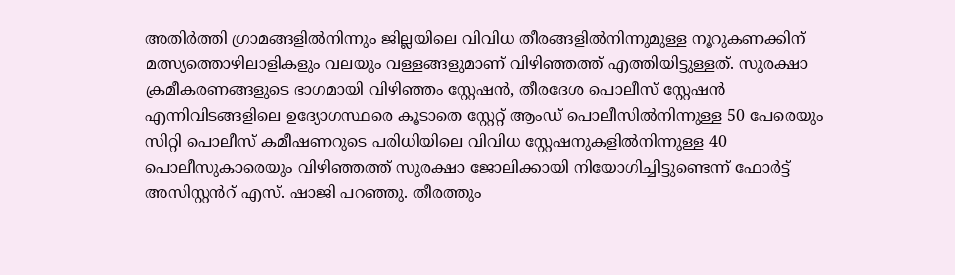അതിർത്തി ഗ്രാമങ്ങളിൽനിന്നും ജില്ലയിലെ വിവിധ തീരങ്ങളിൽനിന്നുമുള്ള നൂറുകണക്കിന് മത്സ്യത്തൊഴിലാളികളും വലയും വള്ളങ്ങളുമാണ് വിഴിഞ്ഞത്ത് എത്തിയിട്ടുള്ളത്. സുരക്ഷാ ക്രമീകരണങ്ങളുടെ ഭാഗമായി വിഴിഞ്ഞം സ്റ്റേഷൻ, തീരദേശ പൊലീസ് സ്റ്റേഷൻ എന്നിവിടങ്ങളിലെ ഉദ്യോഗസ്ഥരെ കൂടാതെ സ്റ്റേറ്റ് ആംഡ് പൊലീസിൽനിന്നുള്ള 50 പേരെയും സിറ്റി പൊലീസ് കമീഷണറുടെ പരിധിയിലെ വിവിധ സ്റ്റേഷനുകളിൽനിന്നുള്ള 40 പൊലീസുകാരെയും വിഴിഞ്ഞത്ത് സുരക്ഷാ ജോലിക്കായി നിയോഗിച്ചിട്ടുണ്ടെന്ന് ഫോർട്ട് അസിസ്റ്റൻറ് എസ്. ഷാജി പറഞ്ഞു. തീരത്തും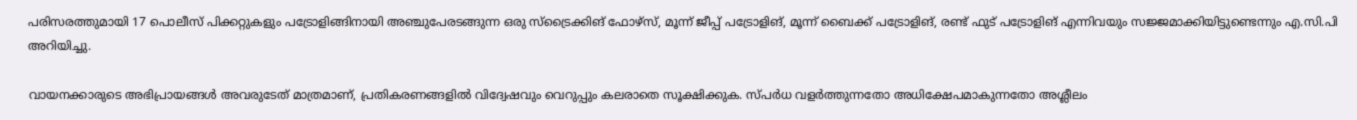പരിസരത്തുമായി 17 പൊലീസ് പിക്കറ്റുകളും പട്രോളിങ്ങിനായി അഞ്ചുപേരടങ്ങുന്ന ഒരു സ്ട്രൈക്കിങ് ഫോഴ്സ്, മൂന്ന് ജീപ്പ് പട്രോളിങ്, മൂന്ന് ബൈക്ക് പട്രോളിങ്, രണ്ട് ഫുട് പട്രോളിങ് എന്നിവയും സജ്ജമാക്കിയിട്ടുണ്ടെന്നും എ.സി.പി അറിയിച്ചു.

വായനക്കാരുടെ അഭിപ്രായങ്ങള്‍ അവരുടേത് മാത്രമാണ്, പ്രതികരണങ്ങളിൽ വിദ്വേഷവും വെറുപ്പും കലരാതെ സൂക്ഷിക്കുക. സ്പർധ വളർത്തുന്നതോ അധിക്ഷേപമാകുന്നതോ അശ്ലീലം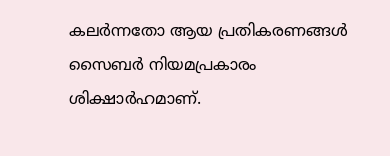കലർന്നതോ ആയ പ്രതികരണങ്ങൾ സൈബർ നിയമപ്രകാരം ശിക്ഷാർഹമാണ്.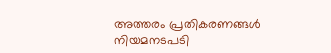അത്തരം പ്രതികരണങ്ങൾ നിയമനടപടി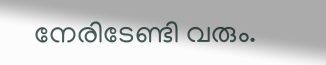നേരിടേണ്ടി വരും.